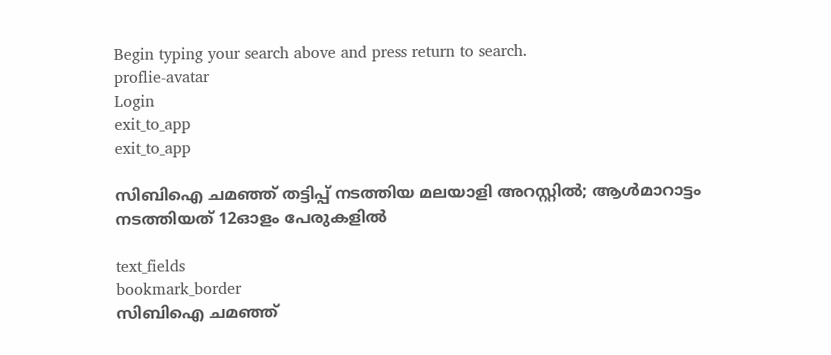Begin typing your search above and press return to search.
proflie-avatar
Login
exit_to_app
exit_to_app

സിബിഐ ചമഞ്ഞ് തട്ടിപ്പ് നടത്തിയ മലയാളി അറസ്റ്റിൽ; ആൾമാറാട്ടം നടത്തിയത് 12ഓളം പേരുകളിൽ

text_fields
bookmark_border
സിബിഐ ചമഞ്ഞ്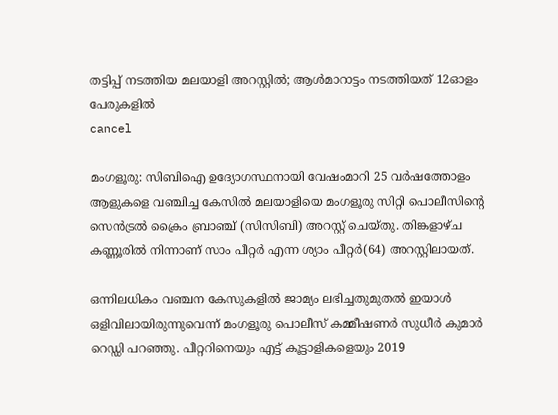തട്ടിപ്പ് നടത്തിയ മലയാളി അറസ്റ്റിൽ; ആൾമാറാട്ടം നടത്തിയത് 12ഓളം പേരുകളിൽ
cancel

മംഗളൂരു: സിബിഐ ഉദ്യോഗസ്ഥനായി വേഷംമാറി 25 വർഷത്തോളം ആളുകളെ വഞ്ചിച്ച കേസിൽ മലയാളിയെ മംഗളൂരു സിറ്റി പൊലീസിന്റെ സെൻട്രൽ ക്രൈം ബ്രാഞ്ച് (സിസിബി) അറസ്റ്റ് ചെയ്തു. തിങ്കളാഴ്ച കണ്ണൂരിൽ നിന്നാണ് സാം പീറ്റർ എന്ന ശ്യാം പീറ്റർ(64) അറസ്റ്റിലായത്.

ഒന്നിലധികം വഞ്ചന കേസുകളിൽ ജാമ്യം ലഭിച്ചതുമുതൽ ഇയാൾ ഒളിവിലായിരുന്നുവെന്ന് മംഗളൂരു പൊലീസ് കമ്മീഷണർ സുധീർ കുമാർ റെഡ്ഡി പറഞ്ഞു. പീറ്ററിനെയും എട്ട് കൂട്ടാളികളെയും 2019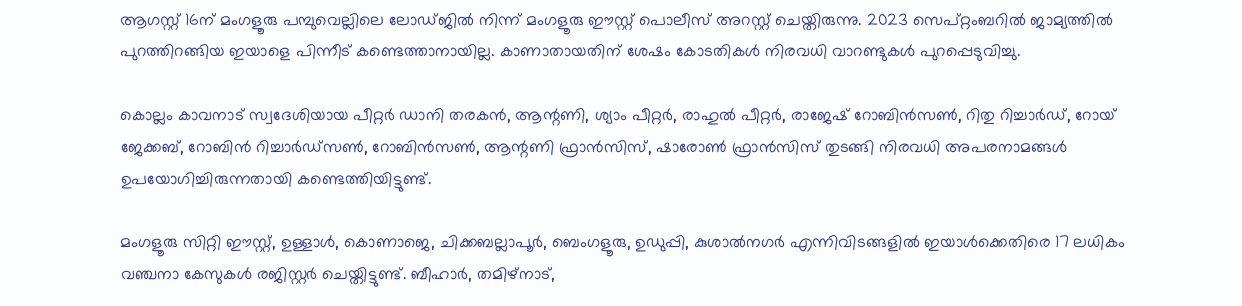ആഗസ്റ്റ് 16ന് മംഗളൂരു പമ്പുവെല്ലിലെ ലോഡ്ജിൽ നിന്ന് മംഗളൂരു ഈസ്റ്റ് പൊലീസ് അറസ്റ്റ് ചെയ്തിരുന്നു. 2023 സെപ്റ്റംബറിൽ ജാമ്യത്തിൽ പുറത്തിറങ്ങിയ ഇയാളെ പിന്നീട് കണ്ടെത്താനായില്ല. കാണാതായതിന് ശേഷം കോടതികൾ നിരവധി വാറണ്ടുകൾ പുറപ്പെടുവിച്ചു.

കൊല്ലം കാവനാട് സ്വദേശിയായ പീറ്റർ ഡാനി തരകൻ, ആന്റണി, ശ്യാം പീറ്റർ, രാഹുൽ പീറ്റർ, രാജേഷ് റോബിൻസൺ, റിതു റിച്ചാർഡ്, റോയ് ജേക്കബ്, റോബിൻ റിച്ചാർഡ്‌സൺ, റോബിൻസൺ, ആന്റണി ഫ്രാൻസിസ്, ഷാരോൺ ഫ്രാൻസിസ് തുടങ്ങി നിരവധി അപരനാമങ്ങൾ ഉപയോഗിച്ചിരുന്നതായി കണ്ടെത്തിയിട്ടുണ്ട്.

മംഗളൂരു സിറ്റി ഈസ്റ്റ്, ഉള്ളാൾ, കൊണാജെ, ചിക്കബല്ലാപൂർ, ബെംഗളൂരു, ഉഡുപ്പി, കുശാൽനഗർ എന്നിവിടങ്ങളിൽ ഇയാൾക്കെതിരെ 17 ലധികം വഞ്ചനാ കേസുകൾ രജിസ്റ്റർ ചെയ്തിട്ടുണ്ട്. ബീഹാർ, തമിഴ്‌നാട്,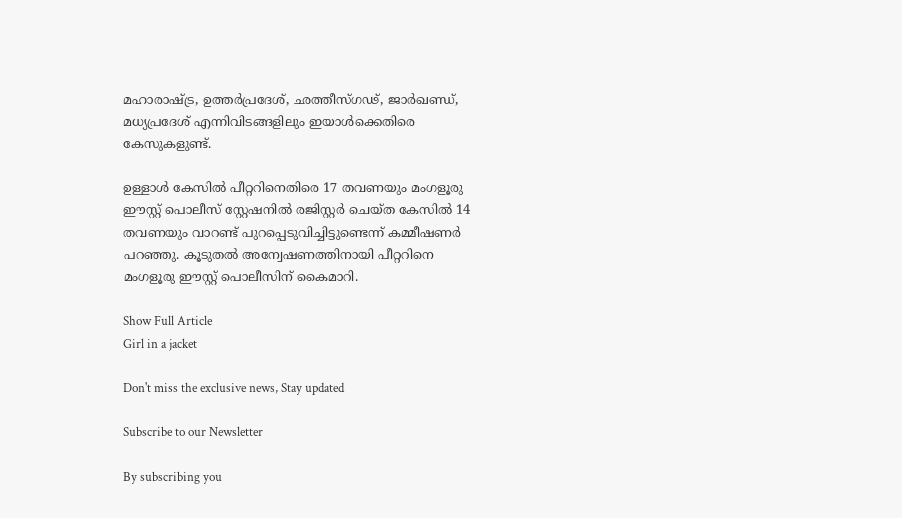മഹാരാഷ്ട്ര, ഉത്തർപ്രദേശ്, ഛത്തീസ്ഗഢ്, ജാർഖണ്ഡ്, മധ്യപ്രദേശ് എന്നിവിടങ്ങളിലും ഇയാൾക്കെതിരെ കേസുകളുണ്ട്.

ഉള്ളാൾ കേസിൽ പീറ്ററിനെതിരെ 17 തവണയും മംഗളൂരു ഈസ്റ്റ് പൊലീസ് സ്റ്റേഷനിൽ രജിസ്റ്റർ ചെയ്ത കേസിൽ 14 തവണയും വാറണ്ട് പുറപ്പെടുവിച്ചിട്ടുണ്ടെന്ന് കമ്മീഷണർ പറഞ്ഞു. കൂടുതൽ അന്വേഷണത്തിനായി പീറ്ററിനെ മംഗളൂരു ഈസ്റ്റ് പൊലീസിന് കൈമാറി.

Show Full Article
Girl in a jacket

Don't miss the exclusive news, Stay updated

Subscribe to our Newsletter

By subscribing you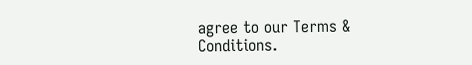agree to our Terms & Conditions.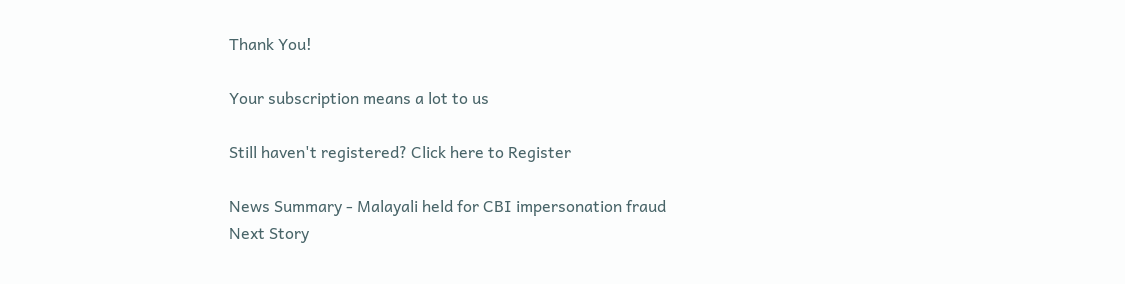Thank You!

Your subscription means a lot to us

Still haven't registered? Click here to Register

News Summary - Malayali held for CBI impersonation fraud
Next Story